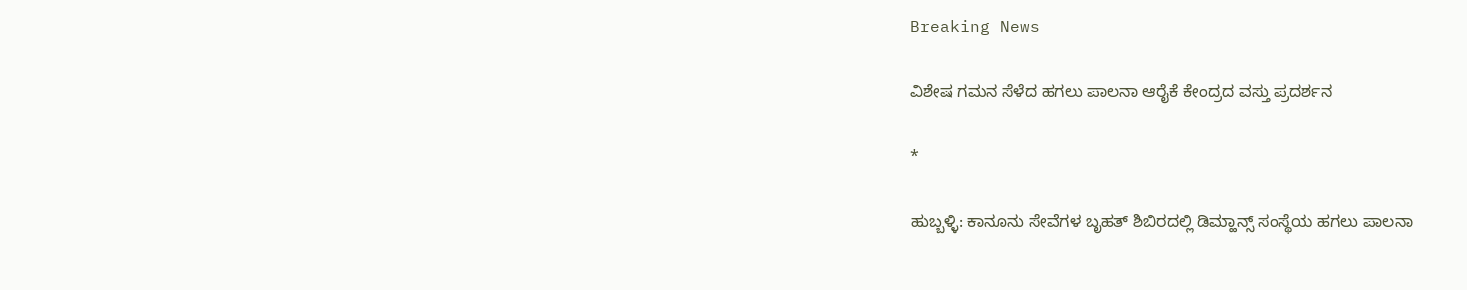Breaking News

ವಿಶೇಷ ಗಮನ ಸೆಳೆದ ಹಗಲು ಪಾಲನಾ ಆರೈಕೆ ಕೇಂದ್ರದ ವಸ್ತು ಪ್ರದರ್ಶನ

*

ಹುಬ್ಬಳ್ಳಿ: ಕಾನೂನು ಸೇವೆಗಳ ಬೃಹತ್ ಶಿಬಿರದಲ್ಲಿ ಡಿಮ್ಹಾನ್ಸ್ ಸಂಸ್ಥೆಯ ಹಗಲು ಪಾಲನಾ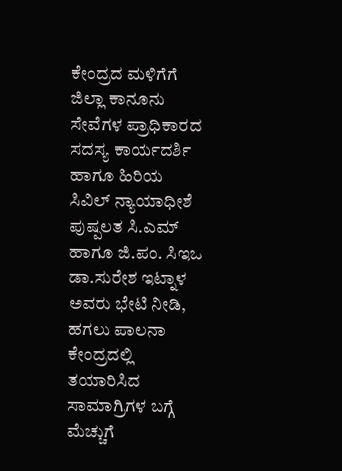ಕೇಂದ್ರದ ಮಳಿಗೆಗೆ ಜಿಲ್ಲಾ ಕಾನೂನು ಸೇವೆಗಳ ಪ್ರಾಧಿಕಾರದ ಸದಸ್ಯ ಕಾರ್ಯದರ್ಶಿ ಹಾಗೂ ಹಿರಿಯ ಸಿವಿಲ್ ನ್ಯಾಯಾಧೀಶೆ ಪುಷ್ಪಲತ ಸಿ.ಎಮ್ ಹಾಗೂ ಜಿ.ಪಂ. ಸಿಇಒ ಡಾ‌.ಸುರೇಶ ಇಟ್ನಾಳ ಅವರು ಭೇಟಿ ನೀಡಿ, ಹಗಲು ಪಾಲನಾ ಕೇಂದ್ರದಲ್ಲಿ ತಯಾರಿಸಿದ ಸಾಮಾಗ್ರಿಗಳ ಬಗ್ಗೆ ಮೆಚ್ಚುಗೆ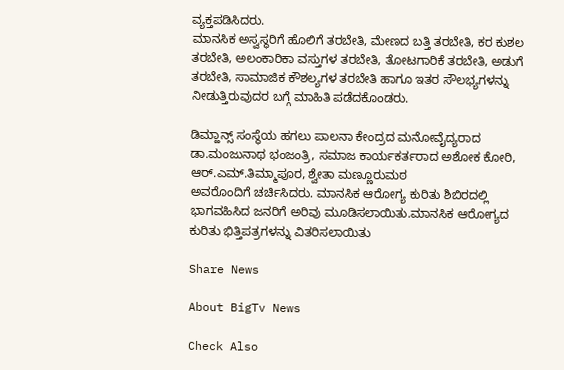ವ್ಯಕ್ತಪಡಿಸಿದರು.
ಮಾನಸಿಕ ಅಸ್ವಸ್ಥರಿಗೆ ಹೊಲಿಗೆ ತರಬೇತಿ, ಮೇಣದ ಬತ್ತಿ ತರಬೇತಿ, ಕರ ಕುಶಲ ತರಬೇತಿ, ಅಲಂಕಾರಿಕಾ ವಸ್ತುಗಳ ತರಬೇತಿ, ತೋಟಗಾರಿಕೆ ತರಬೇತಿ, ಅಡುಗೆ ತರಬೇತಿ, ಸಾಮಾಜಿಕ ಕೌಶಲ್ಯಗಳ ತರಬೇತಿ ಹಾಗೂ ಇತರ ಸೌಲಭ್ಯಗಳನ್ನು ನೀಡುತ್ತಿರುವುದರ ಬಗ್ಗೆ ಮಾಹಿತಿ ಪಡೆದಕೊಂಡರು.

ಡಿಮ್ಹಾನ್ಸ್ ಸಂಸ್ಥೆಯ ಹಗಲು ಪಾಲನಾ ಕೇಂದ್ರದ ಮನೋವೈದ್ಯರಾದ ಡಾ.ಮಂಜುನಾಥ ಭಂಜಂತ್ರಿ, ಸಮಾಜ ಕಾರ್ಯಕರ್ತರಾದ ಅಶೋಕ ಕೋರಿ, ಆರ್.ಎಮ್.ತಿಮ್ಮಾಪೂರ, ಶ್ವೇತಾ ಮಣ್ಣೂರುಮಠ
ಅವರೊಂದಿಗೆ ಚರ್ಚಿಸಿದರು. ಮಾನಸಿಕ ಆರೋಗ್ಯ ಕುರಿತು ಶಿಬಿರದಲ್ಲಿ ಭಾಗವಹಿಸಿದ ಜನರಿಗೆ ಅರಿವು ಮೂಡಿಸಲಾಯಿತು.ಮಾನಸಿಕ ಆರೋಗ್ಯದ ಕುರಿತು ಭಿತ್ತಿಪತ್ರಗಳನ್ನು ವಿತರಿಸಲಾಯಿತು

Share News

About BigTv News

Check Also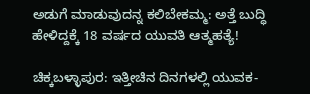ಅಡುಗೆ ಮಾಡುವುದನ್ನ ಕಲಿಬೇಕಮ್ಮ: ಅತ್ತೆ ಬುದ್ಧಿ ಹೇಳಿದ್ದಕ್ಕೆ 18 ವರ್ಷದ ಯುವತಿ ಆತ್ಮಹತ್ಯೆ!

ಚಿಕ್ಕಬಳ್ಳಾಪುರ: ಇತ್ತೀಚಿನ ದಿನಗಳಲ್ಲಿ ಯುವಕ-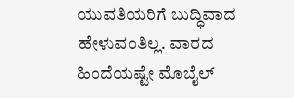ಯುವತಿಯರಿಗೆ ಬುದ್ಧಿವಾದ ಹೇಳುವಂತಿಲ್ಲ. ವಾರದ ಹಿಂದೆಯಷ್ಟೇ ಮೊಬೈಲ್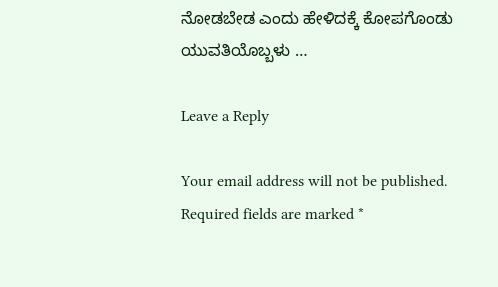ನೋಡಬೇಡ ಎಂದು ಹೇಳಿದಕ್ಕೆ ಕೋಪಗೊಂಡು ಯುವತಿಯೊಬ್ಬಳು …

Leave a Reply

Your email address will not be published. Required fields are marked *